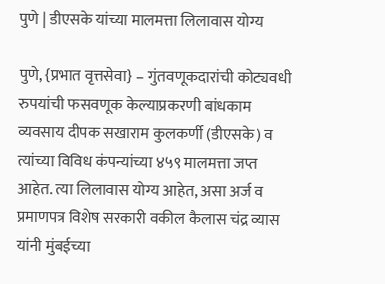पुणे | डीएसके यांच्या मालमत्ता लिलावास योग्य

पुणे, {प्रभात वृत्तसेवा} – गुंतवणूकदारांची कोट्यवधी रुपयांची फसवणूक केल्याप्रकरणी बांधकाम व्यवसाय दीपक सखाराम कुलकर्णी (डीएसके) व त्यांच्या विविध कंपन्यांच्या ४५९ मालमत्ता जप्त आहेत. त्या लिलावास योग्य आहेत, असा अर्ज व प्रमाणपत्र विशेष सरकारी वकील कैलास चंद्र व्यास यांनी मुंबईच्या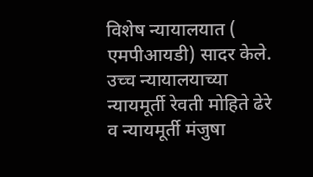विशेष न्यायालयात ( एमपीआयडी) सादर केले.
उच्च न्यायालयाच्या न्यायमूर्ती रेवती मोहिते ढेरे व न्यायमूर्ती मंजुषा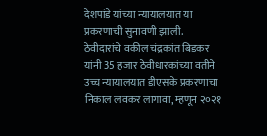देशपांडे यांच्या न्यायालयात या प्रकरणाची सुनावणी झाली. ठेवीदारांचे वकील चंद्रकांत बिडकर यांनी 35 हजार ठेवीधारकांच्या वतीने उच्च न्यायालयात डीएसके प्रकरणाचा निकाल लवकर लागावा, म्हणून २०२१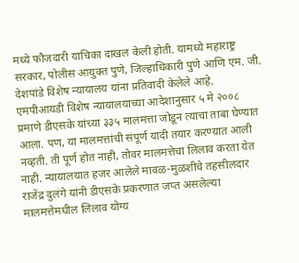मध्ये फौजदारी याचिका दाखल केली होती. यामध्ये महाराष्ट्र सरकार, पोलीस आयुक्त पुणे, जिल्हाधिकारी पुणे आणि एम. जी. देशपांडे विशेष न्यायालय यांना प्रतिवादी केलेले आहे.
एमपीआयडी विशेष न्यायालयाच्या आदेशानुसार ५ मे २००८ प्रमाणे डीएसके यांच्या ३३५ मालमत्ता जोडून त्याचा ताबा घेण्यात आला. पण, या मालमत्तांची संपूर्ण यादी तयार करण्यात आली नव्हती. ती पूर्ण होत नाही, तोवर मालमत्तेचा लिलाव करता येत नाही. न्यायालयात हजर आलेले मावळ-मुळशीचे तहसीलदार राजेंद्र दुलंगे यांनी डीएसके प्रकरणात जप्त असलेल्या मालमत्तेमधील लिलाव योग्य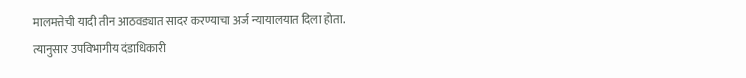मालमत्तेची यादी तीन आठवड्यात सादर करण्याचा अर्ज न्यायालयात दिला होता.
त्यानुसार उपविभागीय दंडाधिकारी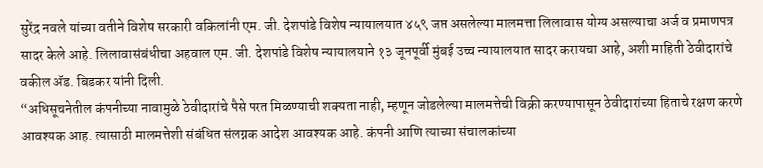सुरेंद्र नवले यांच्या वतीने विशेष सरकारी वकिलांनी एम. जी. देशपांडे विशेष न्यायालयात ४५९ जप्त असलेल्या मालमत्ता लिलावास योग्य असल्याचा अर्ज व प्रमाणपत्र सादर केले आहे. लिलावासंबंधीचा अहवाल एम. जी. देशपांडे विशेष न्यायालयाने १३ जूनपूर्वी मुंबई उच्च न्यायालयात सादर करायचा आहे, अशी माहिती ठेवीदारांचे वकील ॲड. बिडकर यांनी दिली.
“अधिसूचनेतील कंपनीच्या नावामुळे ठेवीदारांचे पैसे परत मिळण्याची शक्यता नाही, म्हणून जोडलेल्या मालमत्तेची विक्री करण्यापासून ठेवीदारांच्या हिताचे रक्षण करणे आवश्यक आह. त्यासाठी मालमत्तेशी संबंधित संलग्नक आदेश आवश्यक आहे. कंपनी आणि त्याच्या संचालकांच्या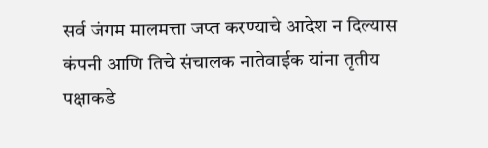सर्व जंगम मालमत्ता जप्त करण्याचे आदेश न दिल्यास कंपनी आणि तिचे संचालक नातेवाईक यांना तृतीय पक्षाकडे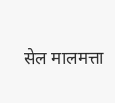सेल मालमत्ता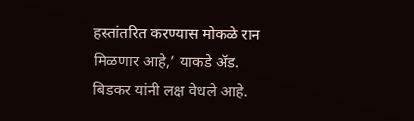हस्तांतरित करण्यास मोकळे रान मिळणार आहे,’ याकडे ॲड. बिडकर यांनी लक्ष वेधले आहे.